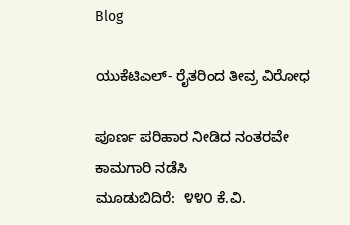Blog

ಯುಕೆಟಿಎಲ್- ರೈತರಿಂದ ತೀವ್ರ ವಿರೋಧ

ಪೂರ್ಣ ಪರಿಹಾರ ನೀಡಿದ ನಂತರವೇ ಕಾಮಗಾರಿ ನಡೆಸಿ
ಮೂಡುಬಿದಿರೆ:  ೪೪೦ ಕೆ.ವಿ.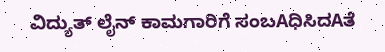ವಿದ್ಯುತ್ ಲೈನ್ ಕಾಮಗಾರಿಗೆ ಸಂಬAಧಿಸಿದAತೆ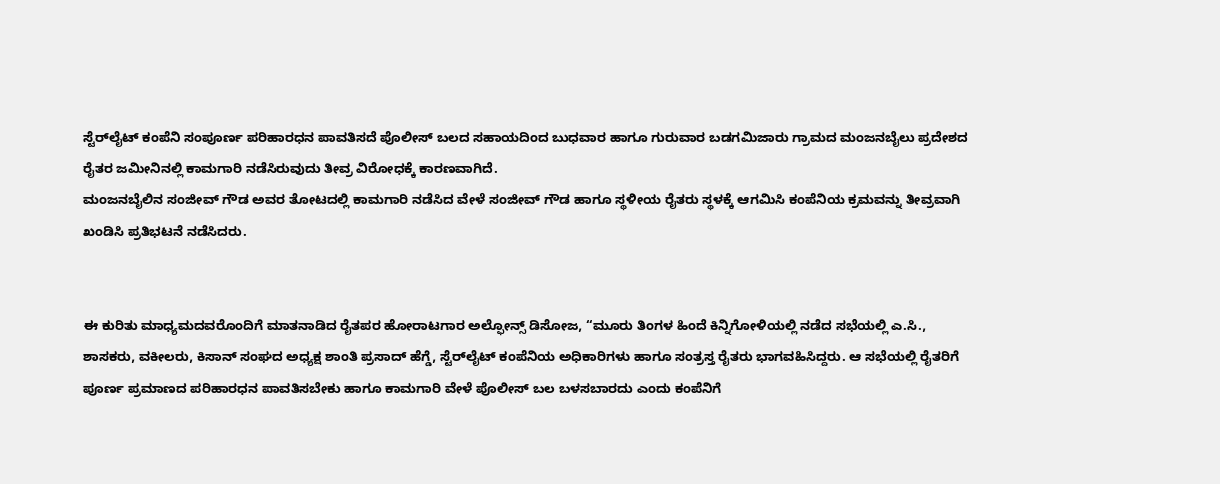ಸ್ಟೆರ್‌ಲೈಟ್ ಕಂಪೆನಿ ಸಂಪೂರ್ಣ ಪರಿಹಾರಧನ ಪಾವತಿಸದೆ ಪೊಲೀಸ್ ಬಲದ ಸಹಾಯದಿಂದ ಬುಧವಾರ ಹಾಗೂ ಗುರುವಾರ ಬಡಗಮಿಜಾರು ಗ್ರಾಮದ ಮಂಜನಬೈಲು ಪ್ರದೇಶದ ರೈತರ ಜಮೀನಿನಲ್ಲಿ ಕಾಮಗಾರಿ ನಡೆಸಿರುವುದು ತೀವ್ರ ವಿರೋಧಕ್ಕೆ ಕಾರಣವಾಗಿದೆ.
ಮಂಜನಬೈಲಿನ ಸಂಜೀವ್ ಗೌಡ ಅವರ ತೋಟದಲ್ಲಿ ಕಾಮಗಾರಿ ನಡೆಸಿದ ವೇಳೆ ಸಂಜೀವ್ ಗೌಡ ಹಾಗೂ ಸ್ಥಳೀಯ ರೈತರು ಸ್ಥಳಕ್ಕೆ ಆಗಮಿಸಿ ಕಂಪೆನಿಯ ಕ್ರಮವನ್ನು ತೀವ್ರವಾಗಿ ಖಂಡಿಸಿ ಪ್ರತಿಭಟನೆ ನಡೆಸಿದರು.


ಈ ಕುರಿತು ಮಾಧ್ಯಮದವರೊಂದಿಗೆ ಮಾತನಾಡಿದ ರೈತಪರ ಹೋರಾಟಗಾರ ಅಲ್ಫೋನ್ಸ್ ಡಿಸೋಜ, “ಮೂರು ತಿಂಗಳ ಹಿಂದೆ ಕಿನ್ನಿಗೋಳಿಯಲ್ಲಿ ನಡೆದ ಸಭೆಯಲ್ಲಿ ಎ.ಸಿ., ಶಾಸಕರು, ವಕೀಲರು, ಕಿಸಾನ್ ಸಂಘದ ಅಧ್ಯಕ್ಷ ಶಾಂತಿ ಪ್ರಸಾದ್ ಹೆಗ್ಡೆ, ಸ್ಟೆರ್‌ಲೈಟ್ ಕಂಪೆನಿಯ ಅಧಿಕಾರಿಗಳು ಹಾಗೂ ಸಂತ್ರಸ್ತ ರೈತರು ಭಾಗವಹಿಸಿದ್ದರು. ಆ ಸಭೆಯಲ್ಲಿ ರೈತರಿಗೆ ಪೂರ್ಣ ಪ್ರಮಾಣದ ಪರಿಹಾರಧನ ಪಾವತಿಸಬೇಕು ಹಾಗೂ ಕಾಮಗಾರಿ ವೇಳೆ ಪೊಲೀಸ್ ಬಲ ಬಳಸಬಾರದು ಎಂದು ಕಂಪೆನಿಗೆ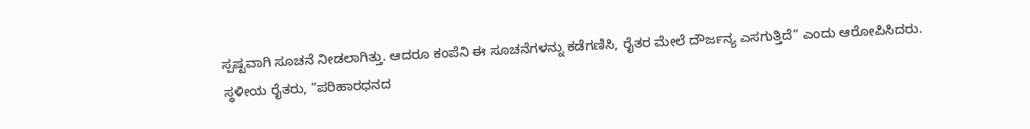ಸ್ಪಷ್ಟವಾಗಿ ಸೂಚನೆ ನೀಡಲಾಗಿತ್ತು. ಆದರೂ ಕಂಪೆನಿ ಈ ಸೂಚನೆಗಳನ್ನು ಕಡೆಗಣಿಸಿ, ರೈತರ ಮೇಲೆ ದೌರ್ಜನ್ಯ ಎಸಗುತ್ತಿದೆ” ಎಂದು ಆರೋಪಿಸಿದರು.
ಸ್ಥಳೀಯ ರೈತರು, “ಪರಿಹಾರಧನದ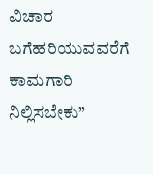ವಿಚಾರ ಬಗೆಹರಿಯುವವರೆಗೆ ಕಾಮಗಾರಿ ನಿಲ್ಲಿಸಬೇಕು”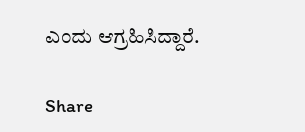ಎಂದು ಆಗ್ರಹಿಸಿದ್ದಾರೆ.

Share